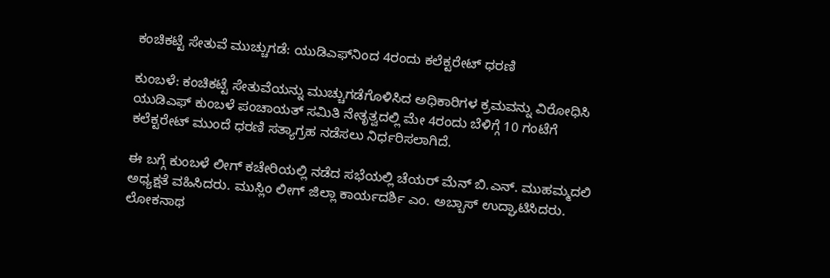ಕಂಚಿಕಟ್ಟೆ ಸೇತುವೆ ಮುಚ್ಚುಗಡೆ: ಯುಡಿಎಫ್‌ನಿಂದ 4ರಂದು ಕಲೆಕ್ಟರೇಟ್ ಧರಣಿ

ಕುಂಬಳೆ: ಕಂಚಿಕಟ್ಟೆ ಸೇತುವೆಯನ್ನು ಮುಚ್ಚುಗಡೆಗೊಳಿಸಿದ ಅಧಿಕಾರಿಗಳ ಕ್ರಮವನ್ನು ವಿರೋಧಿಸಿ ಯುಡಿಎಫ್ ಕುಂಬಳೆ ಪಂಚಾಯತ್ ಸಮಿತಿ ನೇತೃತ್ವದಲ್ಲಿ ಮೇ 4ರಂದು ಬೆಳಿಗ್ಗೆ 10 ಗಂಟೆಗೆ ಕಲೆಕ್ಟರೇಟ್ ಮುಂದೆ ಧರಣಿ ಸತ್ಯಾಗ್ರಹ ನಡೆಸಲು ನಿರ್ಧರಿಸಲಾಗಿದೆ.

ಈ ಬಗ್ಗೆ ಕುಂಬಳೆ ಲೀಗ್ ಕಚೇರಿಯಲ್ಲಿ ನಡೆದ ಸಭೆಯಲ್ಲಿ ಚೆಯರ್ ಮೆನ್ ಬಿ.ಎನ್. ಮುಹಮ್ಮದಲಿ ಅಧ್ಯಕ್ಷತೆ ವಹಿಸಿದರು. ಮುಸ್ಲಿಂ ಲೀಗ್ ಜಿಲ್ಲಾ ಕಾರ್ಯದರ್ಶಿ ಎಂ. ಅಬ್ಬಾಸ್ ಉದ್ಘಾಟಿಸಿದರು. ಲೋಕನಾಥ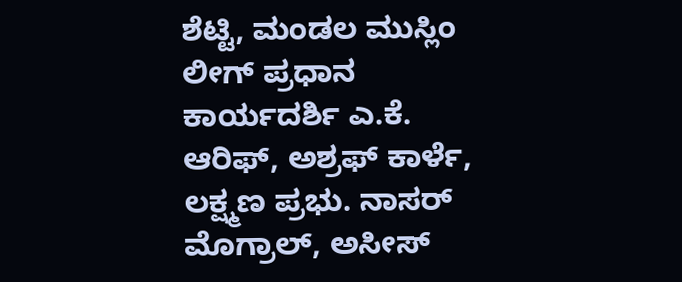ಶೆಟ್ಟಿ, ಮಂಡಲ ಮುಸ್ಲಿಂ ಲೀಗ್ ಪ್ರಧಾನ ಕಾರ್ಯದರ್ಶಿ ಎ.ಕೆ. ಆರಿಫ್, ಅಶ್ರಫ್ ಕಾರ್ಳೆ, ಲಕ್ಷ್ಮಣ ಪ್ರಭು. ನಾಸರ್ ಮೊಗ್ರಾಲ್, ಅಸೀಸ್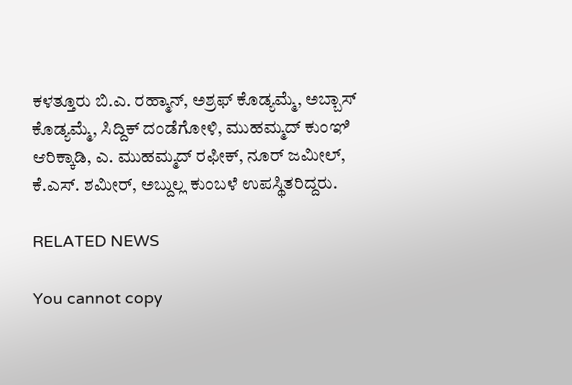ಕಳತ್ತೂರು ಬಿ.ಎ. ರಹ್ಮಾನ್, ಅಶ್ರಫ್ ಕೊಡ್ಯಮ್ಮೆ, ಅಬ್ಬಾಸ್ ಕೊಡ್ಯಮ್ಮೆ, ಸಿದ್ದಿಕ್ ದಂಡೆಗೋಳಿ, ಮುಹಮ್ಮದ್ ಕುಂಞಿ ಆರಿಕ್ಕಾಡಿ, ಎ. ಮುಹಮ್ಮದ್ ರಫೀಕ್, ನೂರ್ ಜಮೀಲ್, ಕೆ.ಎಸ್. ಶಮೀರ್, ಅಬ್ದುಲ್ಲ ಕುಂಬಳೆ ಉಪಸ್ಥಿತರಿದ್ದರು.

RELATED NEWS

You cannot copy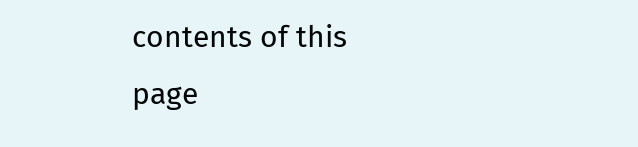contents of this page